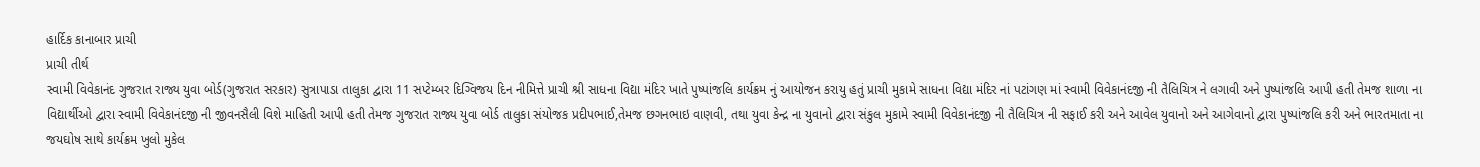હાર્દિક કાનાબાર પ્રાચી
પ્રાચી તીર્થ
સ્વામી વિવેકાનંદ ગુજરાત રાજ્ય યુવા બોર્ડ(ગુજરાત સરકાર) સુત્રાપાડા તાલુકા દ્વારા 11 સપ્ટેમ્બર દિગ્વિજય દિન નીમિત્તે પ્રાચી શ્રી સાધના વિદ્યા મંદિર ખાતે પુષ્પાંજલિ કાર્યક્રમ નું આયોજન કરાયુ હતું પ્રાચી મુકામે સાધના વિદ્યા મંદિર નાં પટાંગણ માં સ્વામી વિવેકાનંદજી ની તૈલિચિત્ર ને લગાવી અને પુષ્પાંજલિ આપી હતી તેમજ શાળા ના વિદ્યાર્થીઓ દ્વારા સ્વામી વિવેકાનંદજી ની જીવનસૈલી વિશે માહિતી આપી હતી તેમજ ગુજરાત રાજ્ય યુવા બોર્ડ તાલુકા સંયોજક પ્રદીપભાઈ,તેમજ છગનભાઇ વાણવી, તથા યુવા કેન્દ્ર ના યુવાનો દ્વારા સંકુલ મુકામે સ્વામી વિવેકાનંદજી ની તૈલિચિત્ર ની સફાઈ કરી અને આવેલ યુવાનો અને આગેવાનો દ્વારા પુષ્પાંજલિ કરી અને ભારતમાતા ના જયઘોષ સાથે કાર્યક્રમ ખુલો મુકેલ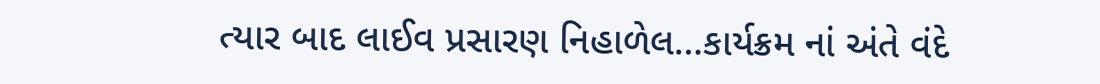ત્યાર બાદ લાઈવ પ્રસારણ નિહાળેલ…કાર્યક્રમ નાં અંતે વંદે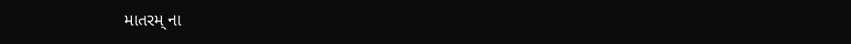માતરમ્ ના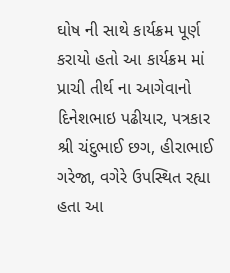ઘોષ ની સાથે કાર્યક્રમ પૂર્ણ કરાયો હતો આ કાર્યક્રમ માં પ્રાચી તીર્થ ના આગેવાનો દિનેશભાઇ પઢીયાર, પત્રકાર શ્રી ચંદુભાઈ છગ, હીરાભાઈ ગરેજા, વગેરે ઉપસ્થિત રહ્યા હતા આ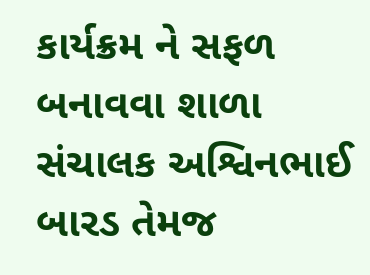કાર્યક્રમ ને સફળ બનાવવા શાળા સંચાલક અશ્વિનભાઈ બારડ તેમજ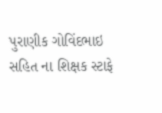પુરાણીક ગોવિંદભાઇ સહિત ના શિક્ષક સ્ટાફે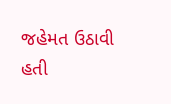જહેમત ઉઠાવી હતી